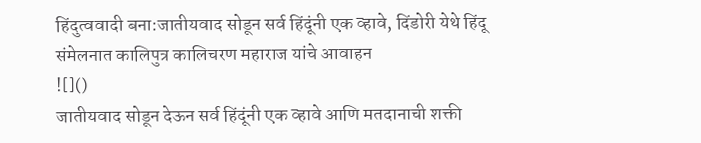हिंदुत्ववादी बना:जातीयवाद सोडून सर्व हिंदूंनी एक व्हावे, दिंडोरी येथे हिंदू संमेलनात कालिपुत्र कालिचरण महाराज यांचे आवाहन
![]()
जातीयवाद सोडून देऊन सर्व हिंदूंनी एक व्हावे आणि मतदानाची शक्ती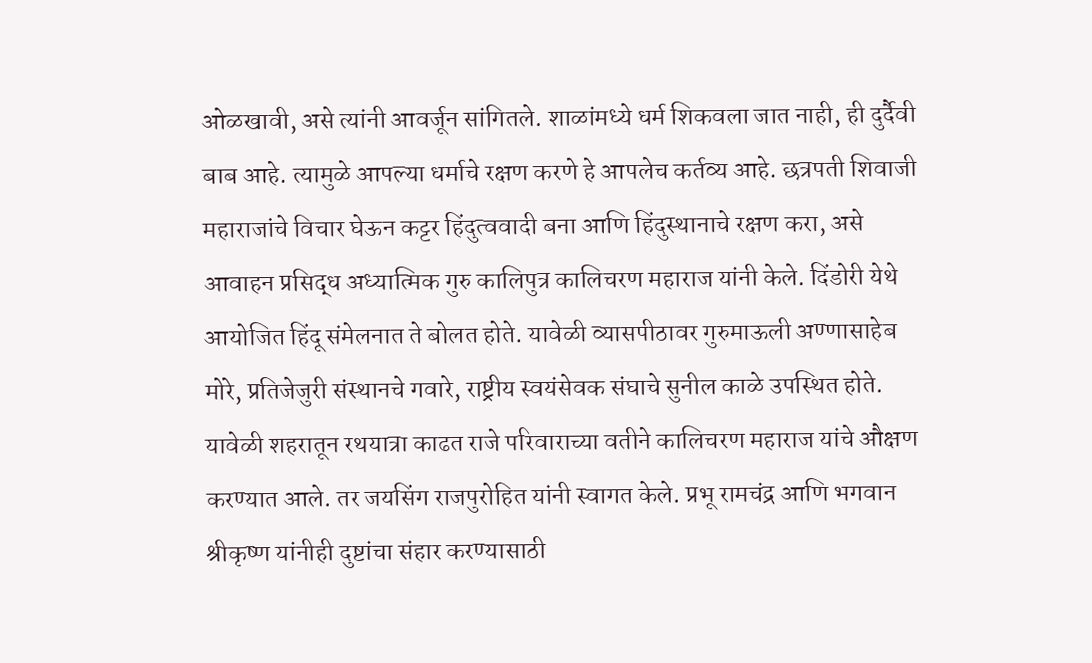ओळखावी, असे त्यांनी आवर्जून सांगितले. शाळांमध्ये धर्म शिकवला जात नाही, ही दुर्दैवी बाब आहे. त्यामुळे आपल्या धर्माचे रक्षण करणे हे आपलेच कर्तव्य आहे. छत्रपती शिवाजी महाराजांचे विचार घेऊन कट्टर हिंदुत्ववादी बना आणि हिंदुस्थानाचे रक्षण करा, असे आवाहन प्रसिद्ध अध्यात्मिक गुरु कालिपुत्र कालिचरण महाराज यांनी केले. दिंडोरी येथे आयोजित हिंदू संमेलनात ते बोलत होते. यावेळी व्यासपीठावर गुरुमाऊली अण्णासाहेब मोरे, प्रतिजेजुरी संस्थानचे गवारे, राष्ट्रीय स्वयंसेवक संघाचे सुनील काळे उपस्थित होते. यावेळी शहरातून रथयात्रा काढत राजे परिवाराच्या वतीने कालिचरण महाराज यांचे औक्षण करण्यात आले. तर जयसिंग राजपुरोहित यांनी स्वागत केले. प्रभू रामचंद्र आणि भगवान श्रीकृष्ण यांनीही दुष्टांचा संहार करण्यासाठी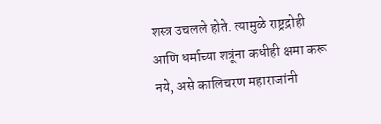शस्त्र उचलले होते. त्यामुळे राष्ट्रद्रोही आणि धर्माच्या शत्रूंना कधीही क्षमा करू नये, असे कालिचरण महाराजांनी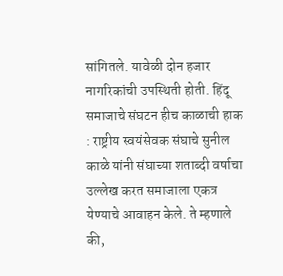सांगितले. यावेळी दोन हजार नागरिकांची उपस्थिती होती. हिंदू समाजाचे संघटन हीच काळाची हाक : राष्ट्रीय स्वयंसेवक संघाचे सुनील काळे यांनी संघाच्या शताब्दी वर्षाचा उल्लेख करत समाजाला एकत्र येण्याचे आवाहन केले. ते म्हणाले की,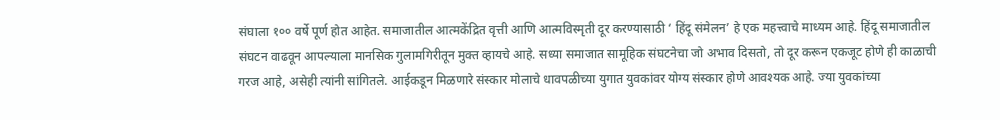संघाला १०० वर्षे पूर्ण होत आहेत. समाजातील आत्मकेंद्रित वृत्ती आणि आत्मविस्मृती दूर करण्यासाठी ‘ हिंदू संमेलन’ हे एक महत्त्वाचे माध्यम आहे. हिंदू समाजातील संघटन वाढवून आपल्याला मानसिक गुलामगिरीतून मुक्त व्हायचे आहे. सध्या समाजात सामूहिक संघटनेचा जो अभाव दिसतो, तो दूर करून एकजूट होणे ही काळाची गरज आहे, असेही त्यांनी सांगितले. आईकडून मिळणारे संस्कार मोलाचे धावपळीच्या युगात युवकांवर योग्य संस्कार होणे आवश्यक आहे. ज्या युवकांच्या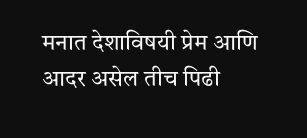मनात देशाविषयी प्रेम आणि आदर असेल तीच पिढी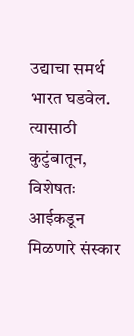उद्याचा समर्थ भारत घडवेल. त्यासाठी कुटुंबातून, विशेषतः आईकडून मिळणारे संस्कार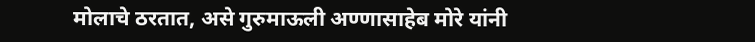मोलाचे ठरतात, असे गुरुमाऊली अण्णासाहेब मोरे यांनी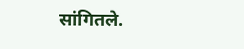सांगितले.